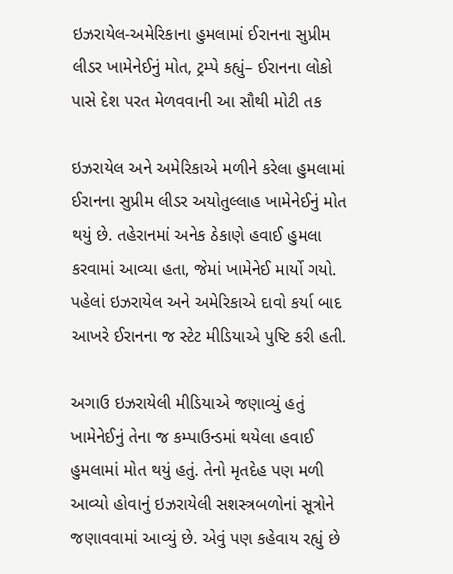ઇઝરાયેલ-અમેરિકાના હુમલામાં ઈરાનના સુપ્રીમ લીડર ખામેનેઈનું મોત, ટ્રમ્પે કહ્યું– ઈરાનના લોકો પાસે દેશ પરત મેળવવાની આ સૌથી મોટી તક

ઇઝરાયેલ અને અમેરિકાએ મળીને કરેલા હુમલામાં ઈરાનના સુપ્રીમ લીડર અયોતુલ્લાહ ખામેનેઈનું મોત થયું છે. તહેરાનમાં અનેક ઠેકાણે હવાઈ હુમલા કરવામાં આવ્યા હતા, જેમાં ખામેનેઈ માર્યો ગયો. પહેલાં ઇઝરાયેલ અને અમેરિકાએ દાવો કર્યા બાદ આખરે ઈરાનના જ સ્ટેટ મીડિયાએ પુષ્ટિ કરી હતી.

અગાઉ ઇઝરાયેલી મીડિયાએ જણાવ્યું હતું ખામેનેઈનું તેના જ કમ્પાઉન્ડમાં થયેલા હવાઈ હુમલામાં મોત થયું હતું. તેનો મૃતદેહ પણ મળી આવ્યો હોવાનું ઇઝરાયેલી સશસ્ત્રબળોનાં સૂત્રોને જણાવવામાં આવ્યું છે. એવું પણ કહેવાય રહ્યું છે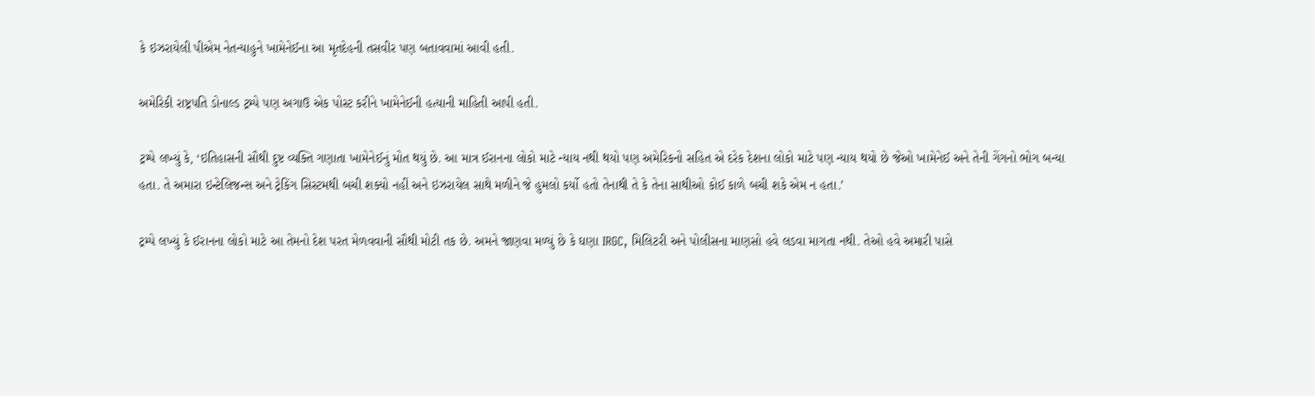કે ઇઝરાયેલી પીએમ નેતન્યાહુને ખામેનેઈના આ મૃતદેહની તસવીર પણ બતાવવામાં આવી હતી.

અમેરિકી રાષ્ટ્રપતિ ડોનાલ્ડ ટ્રમ્પે પણ અગાઉ એક પોસ્ટ કરીને ખામેનેઈની હત્યાની માહિતી આપી હતી.

ટ્રમ્પે લખ્યું કે, ‘ઇતિહાસની સૌથી દુષ્ટ વ્યક્તિ ગણાતા ખામેનેઈનું મોત થયું છે. આ માત્ર ઈરાનના લોકો માટે ન્યાય નથી થયો પણ અમેરિકનો સહિત એ દરેક દેશના લોકો માટે પણ ન્યાય થયો છે જેઓ ખામેનેઈ અને તેની ગેંગનો ભોગ બન્યા હતા. તે અમારા ઇન્ટેલિજન્સ અને ટ્રેકિંગ સિસ્ટમથી બચી શક્યો નહીં અને ઇઝરાયેલ સાથે મળીને જે હુમલો કર્યો હતો તેનાથી તે કે તેના સાથીઓ કોઈ કાળે બચી શકે એમ ન હતા.’

ટ્રમ્પે લખ્યું કે ઈરાનના લોકો માટે આ તેમનો દેશ પરત મેળવવાની સૌથી મોટી તક છે. અમને જાણવા મળ્યું છે કે ઘણા IRGC, મિલિટરી અને પોલીસના માણસો હવે લડવા માગતા નથી. તેઓ હવે અમારી પાસે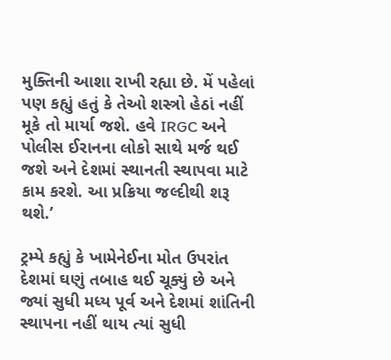મુક્તિની આશા રાખી રહ્યા છે. મેં પહેલાં પણ કહ્યું હતું કે તેઓ શસ્ત્રો હેઠાં નહીં મૂકે તો માર્યા જશે. હવે IRGC અને પોલીસ ઈરાનના લોકો સાથે મર્જ થઈ જશે અને દેશમાં સ્થાનતી સ્થાપવા માટે કામ કરશે. આ પ્રક્રિયા જલ્દીથી શરૂ થશે.’

ટ્રમ્પે કહ્યું કે ખામેનેઈના મોત ઉપરાંત દેશમાં ઘણું તબાહ થઈ ચૂક્યું છે અને જ્યાં સુધી મધ્ય પૂર્વ અને દેશમાં શાંતિની સ્થાપના નહીં થાય ત્યાં સુધી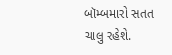બૉમ્બમારો સતત ચાલુ રહેશે.